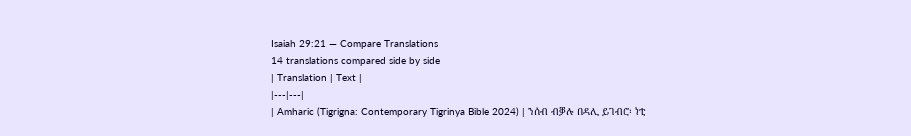Isaiah 29:21 — Compare Translations
14 translations compared side by side
| Translation | Text |
|---|---|
| Amharic (Tigrigna: Contemporary Tigrinya Bible 2024) | ንሰብ ብቓሉ በዳሊ ይገብሮ፡ ነቲ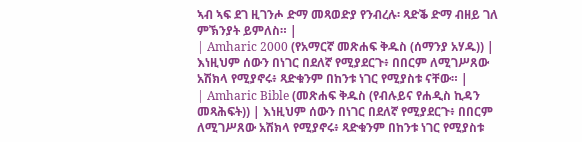ኣብ ኣፍ ደገ ዚገንሖ ድማ መጻወድያ የንብረሉ፡ ጻድቕ ድማ ብዘይ ገለ ምኽንያት ይምለስ። |
| Amharic 2000 (የአማርኛ መጽሐፍ ቅዱስ (ሰማንያ አሃዱ)) | እነዚህም ሰውን በነገር በደለኛ የሚያደርጉ፥ በበርም ለሚገሥጸው አሽክላ የሚያኖሩ፥ ጻድቁንም በከንቱ ነገር የሚያስቱ ናቸው። |
| Amharic Bible (መጽሐፍ ቅዱስ (የብሉይና የሐዲስ ኪዳን መጻሕፍት)) | እነዚህም ሰውን በነገር በደለኛ የሚያደርጉ፥ በበርም ለሚገሥጸው አሽክላ የሚያኖሩ፥ ጻድቁንም በከንቱ ነገር የሚያስቱ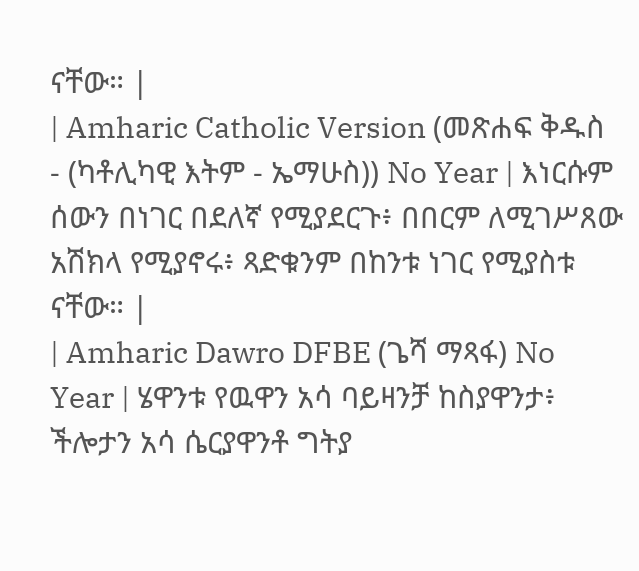ናቸው። |
| Amharic Catholic Version (መጽሐፍ ቅዱስ - (ካቶሊካዊ እትም - ኤማሁስ)) No Year | እነርሱም ሰውን በነገር በደለኛ የሚያደርጉ፥ በበርም ለሚገሥጸው አሽክላ የሚያኖሩ፥ ጻድቁንም በከንቱ ነገር የሚያስቱ ናቸው። |
| Amharic Dawro DFBE (ጌሻ ማጻፋ) No Year | ሄዋንቱ የዉዋን አሳ ባይዛንቻ ከስያዋንታ፥ ችሎታን አሳ ሴርያዋንቶ ግትያ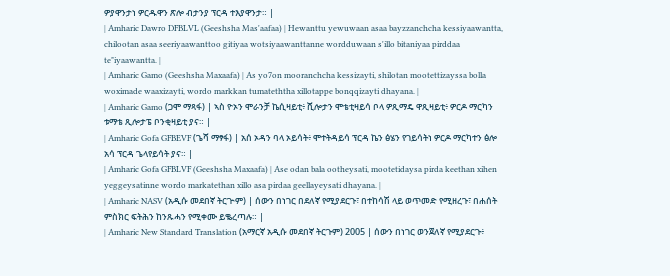ዎያዋንታነ ዎርዱዋን ጽሎ ብታንያ ፕርዳ ተእያዋንታ። |
| Amharic Dawro DFBLVL (Geeshsha Mas'aafaa) | Hewanttu yewuwaan asaa bayzzanchcha kessiyaawantta, chilootan asaa seeriyaawanttoo gitiyaa wotsiyaawanttanne wordduwaan s'illo bitaniyaa pirddaa te"iyaawantta. |
| Amharic Gamo (Geeshsha Maxaafa) | As yo7on mooranchcha kessizayti, shilotan mootettizayssa bolla woximade waaxizayti, wordo markkan tumateththa xillotappe bonqqizayti dhayana. |
| Amharic Gamo (ጋሞ ማጻፋ) | ኣስ ዮኦን ሞራንቻ ኬሲዛይቲ፥ ሺሎታን ሞቴቲዛይሳ ቦላ ዎጺማዴ ዋጺዛይቲ፥ ዎርዶ ማርካን ቱማቴ ጺሎታፔ ቦንቂዛይቲ ያና። |
| Amharic Gofa GFBEVF (ጌሻ ማፃፋ) | አሰ ኦዳን ባላ ኦይሳት፥ ሞተትዳይሳ ፕርዳ ኬን ፅሄን የገይሳትነ ዎርዶ ማርካተን ፅሎ አሳ ፕርዳ ጌላየይሳት ያና። |
| Amharic Gofa GFBLVF (Geeshsha Maxaafa) | Ase odan bala ootheysati, mootetidaysa pirda keethan xihen yeggeysatinne wordo markatethan xillo asa pirdaa geellayeysati dhayana. |
| Amharic NASV (አዲሱ መደበኛ ትርጒም) | ሰውን በነገር በደለኛ የሚያደርጉ፣ በተከሳሽ ላይ ወጥመድ የሚዘረጉ፣ በሐሰት ምስክር ፍትሕን ከንጹሓን የሚቀሙ ይቈረጣሉ። |
| Amharic New Standard Translation (አማርኛ አዲሱ መደበኛ ትርጉም) 2005 | ሰውን በነገር ወንጀለኛ የሚያደርጉ፥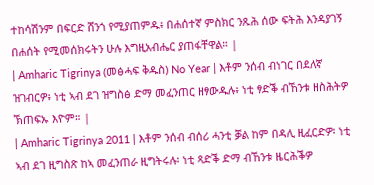ተከሳሽንም በፍርድ ሸንጎ የሚያጠምዱ፥ በሐሰተኛ ምስክር ንጹሕ ሰው ፍትሕ እንዳያገኝ በሐሰት የሚመሰክሩትን ሁሉ እግዚአብሔር ያጠፋቸዋል። |
| Amharic Tigrinya (መፅሓፍ ቅዱስ) No Year | እቶም ንሰብ ብነገር በደለኛ ዝገብርዎ፥ ነቲ ኣብ ደገ ዝግስፅ ድማ መፈንጠር ዘፃውዱሉ፥ ነቲ ፃድቕ ብኸንቱ ዘስሕትዎ ኽጠፍኡ እዮም። |
| Amharic Tigrinya 2011 | እቶም ንሰብ ብሰሪ ሓንቲ ቓል ከም በዳሊ ዚፈርድዎ፡ ነቲ ኣብ ደገ ዚግስጽ ከኣ መፈንጠራ ዚግትሩሉ፡ ነቲ ጻድቕ ድማ ብኸንቱ ዜርሕቕዎ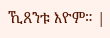ኺጸንቱ እዮም። |